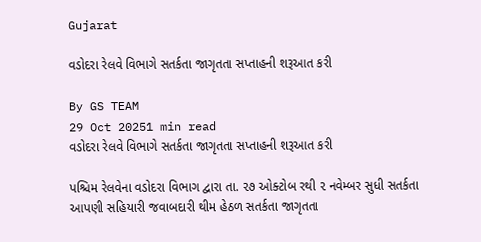Gujarat

વડોદરા રેલવે વિભાગે સતર્કતા જાગૃતતા સપ્તાહની શરૂઆત કરી

By GS TEAM
29 Oct 20251 min read
વડોદરા રેલવે વિભાગે સતર્કતા જાગૃતતા સપ્તાહની શરૂઆત કરી

પશ્ચિમ રેલવેના વડોદરા વિભાગ દ્વારા તા. ૨૭ ઓક્ટોબ રથી ૨ નવેમ્બર સુધી સતર્કતા આપણી સહિયારી જવાબદારી થીમ હેઠળ સતર્કતા જાગૃતતા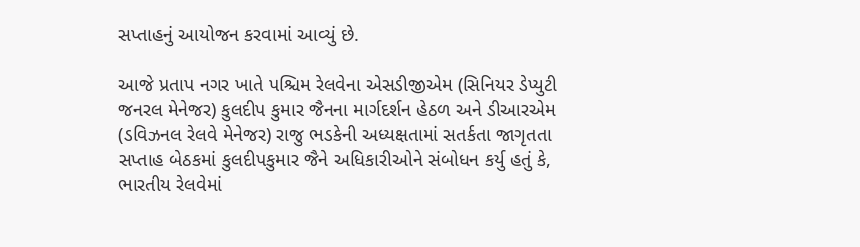સપ્તાહનું આયોજન કરવામાં આવ્યું છે.

આજે પ્રતાપ નગર ખાતે પશ્ચિમ રેલવેના એસડીજીએમ (સિનિયર ડેપ્યુટી જનરલ મેનેજર) કુલદીપ કુમાર જૈનના માર્ગદર્શન હેઠળ અને ડીઆરએમ (ડવિઝનલ રેલવે મેનેજર) રાજુ ભડકેની અધ્યક્ષતામાં સતર્કતા જાગૃતતા સપ્તાહ બેઠકમાં કુલદીપકુમાર જૈને અધિકારીઓને સંબોધન કર્યુ હતું કે, ભારતીય રેલવેમાં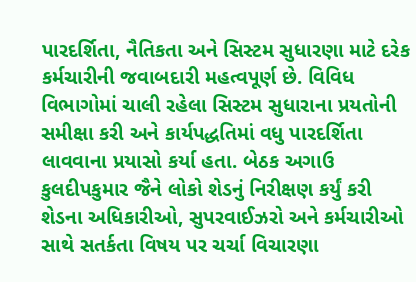પારદર્શિતા, નૈતિકતા અને સિસ્ટમ સુધારણા માટે દરેક કર્મચારીની જવાબદારી મહત્વપૂર્ણ છે. વિવિધ વિભાગોમાં ચાલી રહેલા સિસ્ટમ સુધારાના પ્રયતોની સમીક્ષા કરી અને કાર્યપદ્ધતિમાં વધુ પારદર્શિતા લાવવાના પ્રયાસો કર્યા હતા. બેઠક અગાઉ કુલદીપકુમાર જૈને લોકો શેડનું નિરીક્ષણ કર્યું કરી શેડના અધિકારીઓ, સુપરવાઈઝરો અને કર્મચારીઓ સાથે સતર્કતા વિષય પર ચર્ચા વિચારણા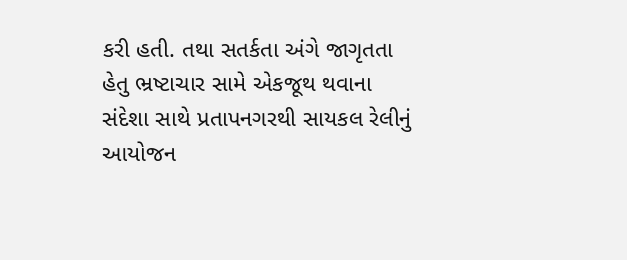કરી હતી. તથા સતર્કતા અંગે જાગૃતતા હેતુ ભ્રષ્ટાચાર સામે એકજૂથ થવાના સંદેશા સાથે પ્રતાપનગરથી સાયકલ રેલીનું આયોજન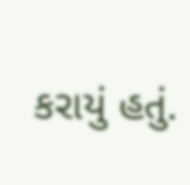કરાયું હતું.